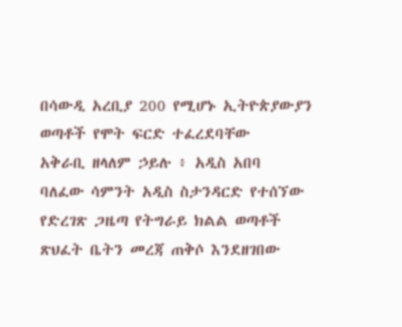በሳውዲ አረቢያ 200 የሚሆኑ ኢትዮጵያውያን ወጣቶች የሞት ፍርድ ተፈረደባቸው
አቅራቢ ዘላለም ኃይሉ ፥ አዲስ አበባ
ባለፈው ሳምንት አዲስ ስታንዳርድ የተሰኘው የድረገጽ ጋዜጣ የትግራይ ክልል ወጣቶች ጽህፈት ቤትን መረጃ ጠቅሶ እንደዘገበው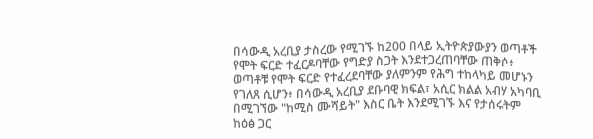በሳውዲ አረቢያ ታስረው የሚገኙ ከ200 በላይ ኢትዮጵያውያን ወጣቶች የሞት ፍርድ ተፈርዶባቸው የግድያ ስጋት እንደተጋረጠባቸው ጠቅሶ፥ ወጣቶቹ የሞት ፍርድ የተፈረደባቸው ያለምንም የሕግ ተከላካይ መሆኑን የገለጸ ሲሆን፥ በሳውዲ አረቢያ ደቡባዊ ክፍል፣ አሲር ክልል አብሃ አካባቢ በሚገኘው "ከሚስ ሙሻይት" እስር ቤት እንደሚገኙ እና የታሰሩትም ከዕፅ ጋር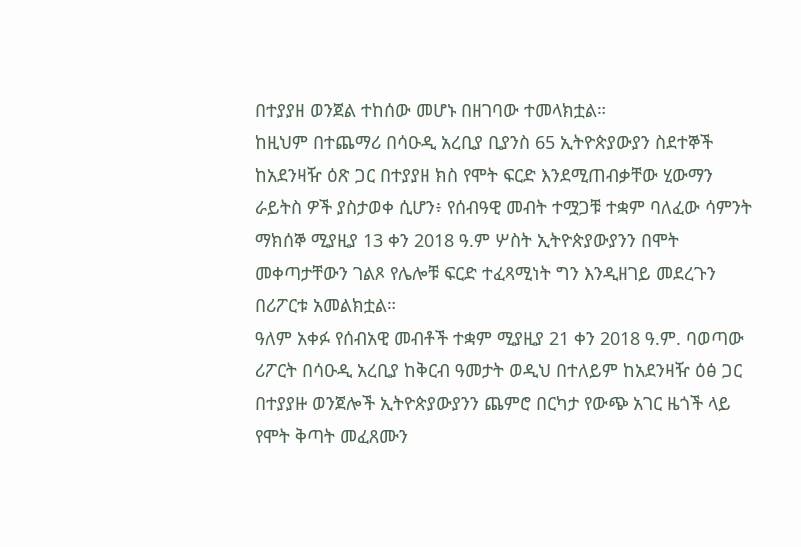በተያያዘ ወንጀል ተከሰው መሆኑ በዘገባው ተመላክቷል።
ከዚህም በተጨማሪ በሳዑዲ አረቢያ ቢያንስ 65 ኢትዮጵያውያን ስደተኞች ከአደንዛዥ ዕጽ ጋር በተያያዘ ክስ የሞት ፍርድ እንደሚጠብቃቸው ሂውማን ራይትስ ዎች ያስታወቀ ሲሆን፥ የሰብዓዊ መብት ተሟጋቹ ተቋም ባለፈው ሳምንት ማክሰኞ ሚያዚያ 13 ቀን 2018 ዓ.ም ሦስት ኢትዮጵያውያንን በሞት መቀጣታቸውን ገልጾ የሌሎቹ ፍርድ ተፈጻሚነት ግን እንዲዘገይ መደረጉን በሪፖርቱ አመልክቷል።
ዓለም አቀፉ የሰብአዊ መብቶች ተቋም ሚያዚያ 21 ቀን 2018 ዓ.ም. ባወጣው ሪፖርት በሳዑዲ አረቢያ ከቅርብ ዓመታት ወዲህ በተለይም ከአደንዛዥ ዕፅ ጋር በተያያዙ ወንጀሎች ኢትዮጵያውያንን ጨምሮ በርካታ የውጭ አገር ዜጎች ላይ የሞት ቅጣት መፈጸሙን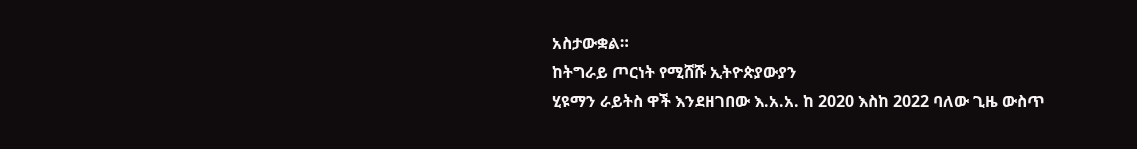አስታውቋል።
ከትግራይ ጦርነት የሚሸሹ ኢትዮጵያውያን
ሂዩማን ራይትስ ዋች እንደዘገበው እ.አ.አ. ከ 2020 እስከ 2022 ባለው ጊዜ ውስጥ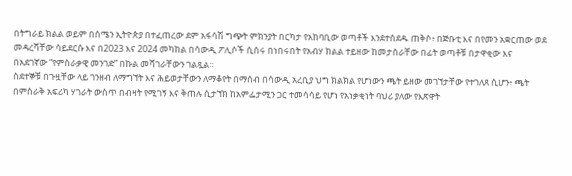በትግራይ ክልል ወይም በሰሜን ኢትዮጵያ በተፈጠረው ደም አፋሳሽ ግጭት ምክንያት በርካታ የአከባቢው ወጣቶች እንደተሰደዱ ጠቅሶ፥ በጅቡቲ እና በየመን አቋርጠው ወደ መዳረሻቸው ሳይደርሱ እና በ2023 እና 2024 መካከል በሳውዲ ፖሊሶች ሲሰሩ በነበሩበት የአብሃ ክልል ተይዘው ከመታሰራቸው በፊት ወጣቶቹ በታዋቂው እና በአደገኛው “የምስራቃዊ መንገድ” በኩል መሻገራቸውን ገልጿል።
ስደተኞቹ በጉዟቸው ላይ ገንዘብ ለማግኘት እና ሕይወታቸውን ለማቆየት በማሰብ በሳውዲ አረቢያ ህግ ክልክል የሆነውን ጫት ይዘው መገኘታቸው የተገለጸ ሲሆን፥ ጫት በምስራቅ አፍሪካ ሃገራት ውስጥ በብዛት የሚገኝ እና ቅጠሉ ሲታኘክ ከአምፌታሚን ጋር ተመሳሳይ የሆነ የአነቃቂነት ባህሪ ያለው የእጽዋት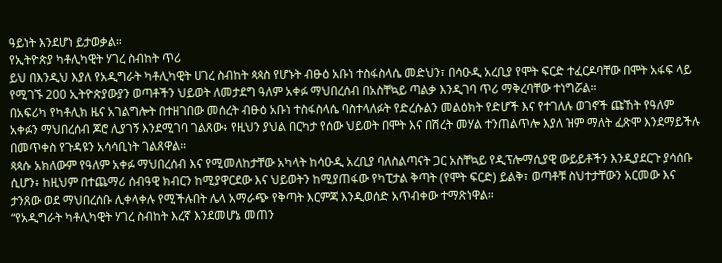ዓይነት እንደሆነ ይታወቃል።
የኢትዮጵያ ካቶሊካዊት ሃገረ ስብከት ጥሪ
ይህ በእንዲህ እያለ የአዲግራት ካቶሊካዊት ሀገረ ስብከት ጳጳስ የሆኑት ብፁዕ አቡነ ተስፋስላሴ መድህን፣ በሳዑዲ አረቢያ የሞት ፍርድ ተፈርዶባቸው በሞት አፋፍ ላይ የሚገኙ 200 ኢትዮጵያውያን ወጣቶችን ህይወት ለመታደግ ዓለም አቀፉ ማህበረሰብ በአስቸኳይ ጣልቃ እንዲገባ ጥሪ ማቅረባቸው ተነግሯል።
በአፍሪካ የካቶሊክ ዜና አገልግሎት በተዘገበው መሰረት ብፁዕ አቡነ ተስፋስላሴ ባስተላለፉት የድረሱልን መልዕክት የድሆች እና የተገለሉ ወገኖች ጩኸት የዓለም አቀፉን ማህበረሰብ ጆሮ ሊያገኝ እንደሚገባ ገልጸው፥ የዚህን ያህል በርካታ የሰው ህይወት በሞት እና በሽረት መሃል ተንጠልጥሎ እያለ ዝም ማለት ፈጽሞ እንደማይችሉ በመጥቀስ የጉዳዩን አሳሳቢነት ገልጸዋል።
ጳጳሱ አክለውም የዓለም አቀፉ ማህበረሰብ እና የሚመለከታቸው አካላት ከሳዑዲ አረቢያ ባለስልጣናት ጋር አስቸኳይ የዲፕሎማሲያዊ ውይይቶችን እንዲያደርጉ ያሳሰቡ ሲሆን፥ ከዚህም በተጨማሪ ሰብዓዊ ክብርን ከሚያዋርደው እና ህይወትን ከሚያጠፋው የካፒታል ቅጣት (የሞት ፍርድ) ይልቅ፣ ወጣቶቹ ስህተታቸውን አርመው እና ታንጸው ወደ ማህበረሰቡ ሊቀላቀሉ የሚችሉበት ሌላ አማራጭ የቅጣት እርምጃ እንዲወሰድ አጥብቀው ተማጽነዋል።
“የአዲግራት ካቶሊካዊት ሃገረ ስብከት እረኛ እንደመሆኔ መጠን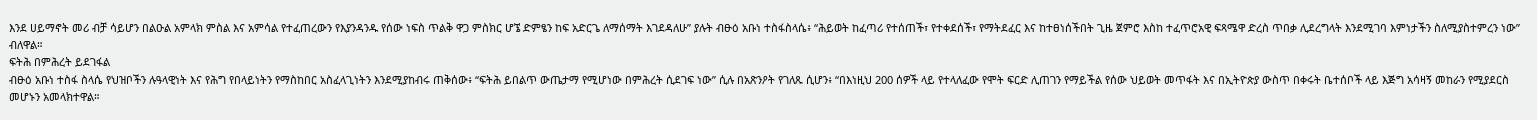እንደ ሀይማኖት መሪ ብቻ ሳይሆን በልዑል አምላክ ምስል እና አምሳል የተፈጠረውን የእያንዳንዱ የሰው ነፍስ ጥልቅ ዋጋ ምስክር ሆኜ ድምፄን ከፍ አድርጌ ለማሰማት እገደዳለሁ” ያሉት ብፁዕ አቡነ ተስፋስላሴ፥ “ሕይወት ከፈጣሪ የተሰጠች፣ የተቀደሰች፣ የማትደፈር እና ከተፀነሰችበት ጊዜ ጀምሮ እስከ ተፈጥሮአዊ ፍጻሜዋ ድረስ ጥበቃ ሊደረግላት እንደሚገባ እምነታችን ስለሚያስተምረን ነው” ብለዋል።
ፍትሕ በምሕረት ይደገፋል
ብፁዕ አቡነ ተስፋ ስላሴ የህዝቦችን ሉዓላዊነት እና የሕግ የበላይነትን የማስከበር አስፈላጊነትን እንደሚያከብሩ ጠቅሰው፥ “ፍትሕ ይበልጥ ውጤታማ የሚሆነው በምሕረት ሲደገፍ ነው” ሲሉ በአጽንዖት የገለጹ ሲሆን፥ “በእነዚህ 200 ሰዎች ላይ የተላለፈው የሞት ፍርድ ሊጠገን የማይችል የሰው ህይወት መጥፋት እና በኢትዮጵያ ውስጥ በቀሩት ቤተሰቦች ላይ እጅግ አሳዛኝ መከራን የሚያደርስ መሆኑን አመላክተዋል።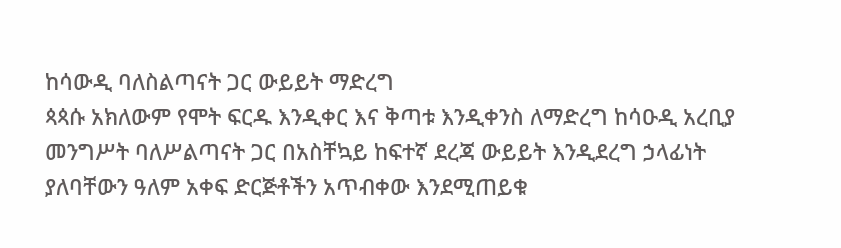ከሳውዲ ባለስልጣናት ጋር ውይይት ማድረግ
ጳጳሱ አክለውም የሞት ፍርዱ እንዲቀር እና ቅጣቱ እንዲቀንስ ለማድረግ ከሳዑዲ አረቢያ መንግሥት ባለሥልጣናት ጋር በአስቸኳይ ከፍተኛ ደረጃ ውይይት እንዲደረግ ኃላፊነት ያለባቸውን ዓለም አቀፍ ድርጅቶችን አጥብቀው እንደሚጠይቁ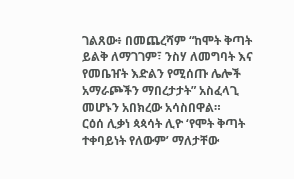ገልጸው፥ በመጨረሻም “ከሞት ቅጣት ይልቅ ለማገገም፣ ንስሃ ለመግባት እና የመቤዠት እድልን የሚሰጡ ሌሎች አማራጮችን ማበረታታት” አስፈላጊ መሆኑን አበክረው አሳስበዋል።
ርዕሰ ሊቃነ ጳጳሳት ሊዮ ‘የሞት ቅጣት ተቀባይነት የለውም’ ማለታቸው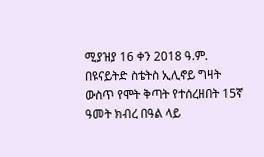ሚያዝያ 16 ቀን 2018 ዓ.ም. በዩናይትድ ስቴትስ ኢሊኖይ ግዛት ውስጥ የሞት ቅጣት የተሰረዘበት 15ኛ ዓመት ክብረ በዓል ላይ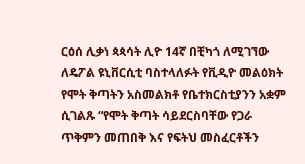ርዕሰ ሊቃነ ጳጳሳት ሊዮ 14ኛ በቺካጎ ለሚገኘው ለዴፖል ዩኒቨርሲቲ ባስተላለፉት የቪዲዮ መልዕክት የሞት ቅጣትን አስመልክቶ የቤተክርስቲያንን አቋም ሲገልጹ “የሞት ቅጣት ሳይደርስባቸው የጋራ ጥቅምን መጠበቅ እና የፍትህ መስፈርቶችን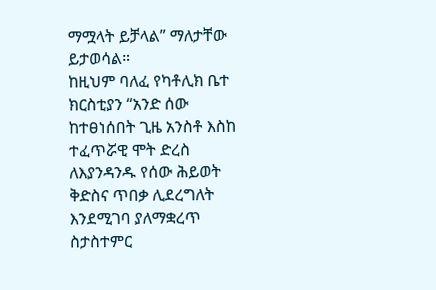ማሟላት ይቻላል” ማለታቸው ይታወሳል።
ከዚህም ባለፈ የካቶሊክ ቤተ ክርስቲያን “አንድ ሰው ከተፀነሰበት ጊዜ አንስቶ እስከ ተፈጥሯዊ ሞት ድረስ ለእያንዳንዱ የሰው ሕይወት ቅድስና ጥበቃ ሊደረግለት እንደሚገባ ያለማቋረጥ ስታስተምር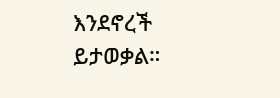እንደኖረች ይታወቃል።